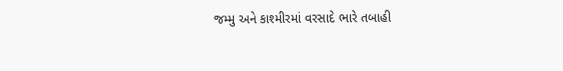જમ્મુ અને કાશ્મીરમાં વરસાદે ભારે તબાહી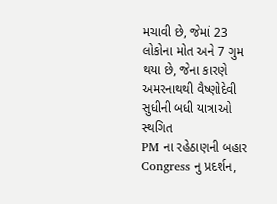મચાવી છે, જેમાં 23 લોકોના મોત અને 7 ગુમ થયા છે, જેના કારણે અમરનાથથી વૈષ્ણોદેવી સુધીની બધી યાત્રાઓ સ્થગિત
PM ના રહેઠાણની બહાર Congress નુ પ્રદર્શન,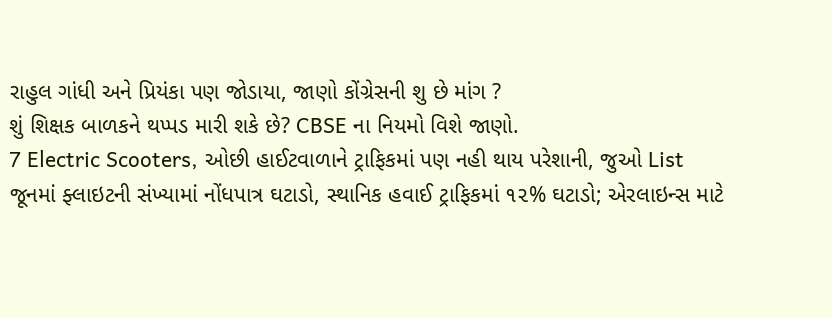રાહુલ ગાંધી અને પ્રિયંકા પણ જોડાયા, જાણો કોંગ્રેસની શુ છે માંગ ?
શું શિક્ષક બાળકને થપ્પડ મારી શકે છે? CBSE ના નિયમો વિશે જાણો.
7 Electric Scooters, ઓછી હાઈટવાળાને ટ્રાફિકમાં પણ નહી થાય પરેશાની, જુઓ List
જૂનમાં ફ્લાઇટની સંખ્યામાં નોંધપાત્ર ઘટાડો, સ્થાનિક હવાઈ ટ્રાફિકમાં ૧૨% ઘટાડો; એરલાઇન્સ માટે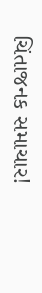ચિંતાજનક સમાચાર!